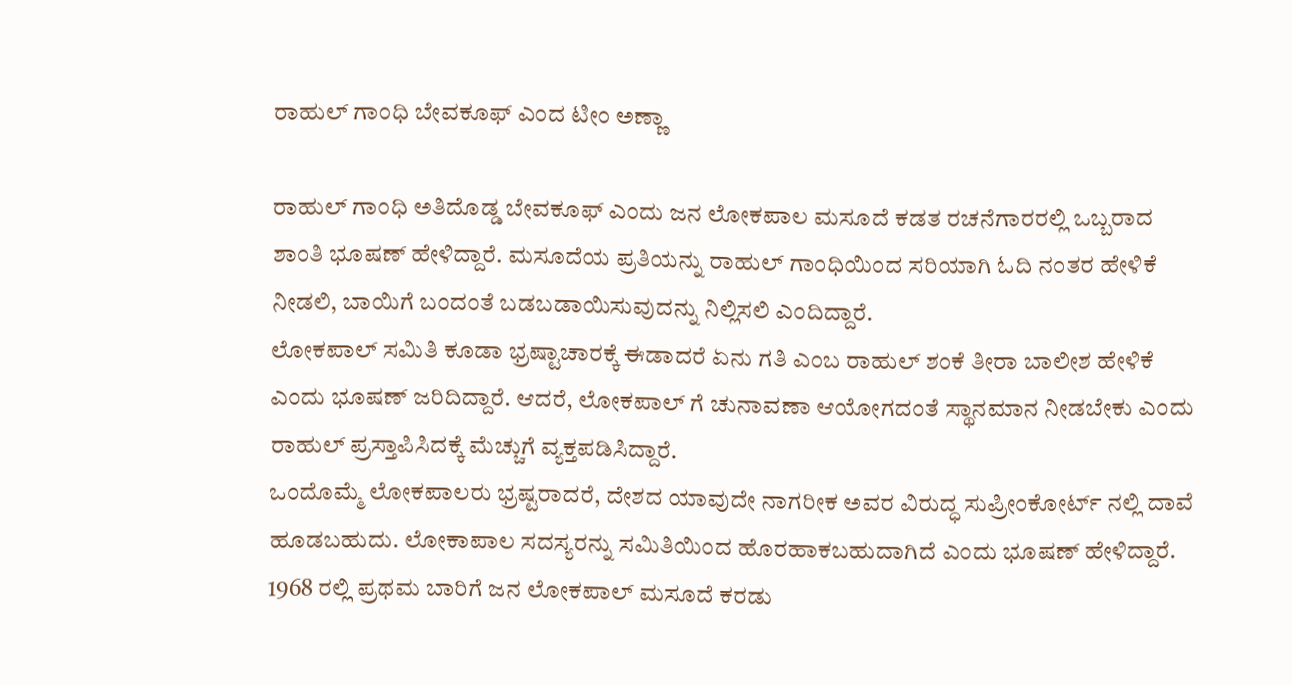ರಾಹುಲ್ ಗಾಂಧಿ ಬೇವಕೂಫ್ ಎಂದ ಟೀಂ ಅಣ್ಣಾ

ರಾಹುಲ್ ಗಾಂಧಿ ಅತಿದೊಡ್ಡ ಬೇವಕೂಫ್ ಎಂದು ಜನ ಲೋಕಪಾಲ ಮಸೂದೆ ಕಡತ ರಚನೆಗಾರರಲ್ಲಿ ಒಬ್ಬರಾದ ಶಾಂತಿ ಭೂಷಣ್ ಹೇಳಿದ್ದಾರೆ. ಮಸೂದೆಯ ಪ್ರತಿಯನ್ನು ರಾಹುಲ್ ಗಾಂಧಿಯಿಂದ ಸರಿಯಾಗಿ ಓದಿ ನಂತರ ಹೇಳಿಕೆ ನೀಡಲಿ, ಬಾಯಿಗೆ ಬಂದಂತೆ ಬಡಬಡಾಯಿಸುವುದನ್ನು ನಿಲ್ಲಿಸಲಿ ಎಂದಿದ್ದಾರೆ.
ಲೋಕಪಾಲ್ ಸಮಿತಿ ಕೂಡಾ ಭ್ರಷ್ಟಾಚಾರಕ್ಕೆ ಈಡಾದರೆ ಏನು ಗತಿ ಎಂಬ ರಾಹುಲ್ ಶಂಕೆ ತೀರಾ ಬಾಲೀಶ ಹೇಳಿಕೆ ಎಂದು ಭೂಷಣ್ ಜರಿದಿದ್ದಾರೆ. ಆದರೆ, ಲೋಕಪಾಲ್ ಗೆ ಚುನಾವಣಾ ಆಯೋಗದಂತೆ ಸ್ಥಾನಮಾನ ನೀಡಬೇಕು ಎಂದು ರಾಹುಲ್ ಪ್ರಸ್ತಾಪಿಸಿದಕ್ಕೆ ಮೆಚ್ಚುಗೆ ವ್ಯಕ್ತಪಡಿಸಿದ್ದಾರೆ.
ಒಂದೊಮ್ಮೆ ಲೋಕಪಾಲರು ಭ್ರಷ್ಟರಾದರೆ, ದೇಶದ ಯಾವುದೇ ನಾಗರೀಕ ಅವರ ವಿರುದ್ಧ ಸುಪ್ರೀಂಕೋರ್ಟ್ ನಲ್ಲಿ ದಾವೆ ಹೂಡಬಹುದು. ಲೋಕಾಪಾಲ ಸದಸ್ಯರನ್ನು ಸಮಿತಿಯಿಂದ ಹೊರಹಾಕಬಹುದಾಗಿದೆ ಎಂದು ಭೂಷಣ್ ಹೇಳಿದ್ದಾರೆ. 1968 ರಲ್ಲಿ ಪ್ರಥಮ ಬಾರಿಗೆ ಜನ ಲೋಕಪಾಲ್ ಮಸೂದೆ ಕರಡು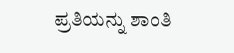ಪ್ರತಿಯನ್ನು ಶಾಂತಿ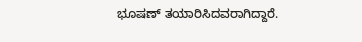ಭೂಷಣ್ ತಯಾರಿಸಿದವರಾಗಿದ್ದಾರೆ.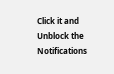Click it and Unblock the Notifications